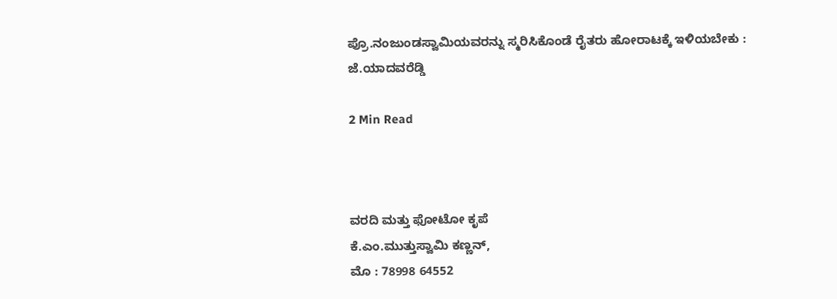ಪ್ರೊ.ನಂಜುಂಡಸ್ವಾಮಿಯವರನ್ನು ಸ್ಮರಿಸಿಕೊಂಡೆ ರೈತರು ಹೋರಾಟಕ್ಕೆ ಇಳಿಯಬೇಕು : ಜೆ.ಯಾದವರೆಡ್ಡಿ

2 Min Read



ವರದಿ ಮತ್ತು ಫೋಟೋ ಕೃಪೆ
ಕೆ.ಎಂ.ಮುತ್ತುಸ್ವಾಮಿ ಕಣ್ಣನ್,
ಮೊ : 78998 64552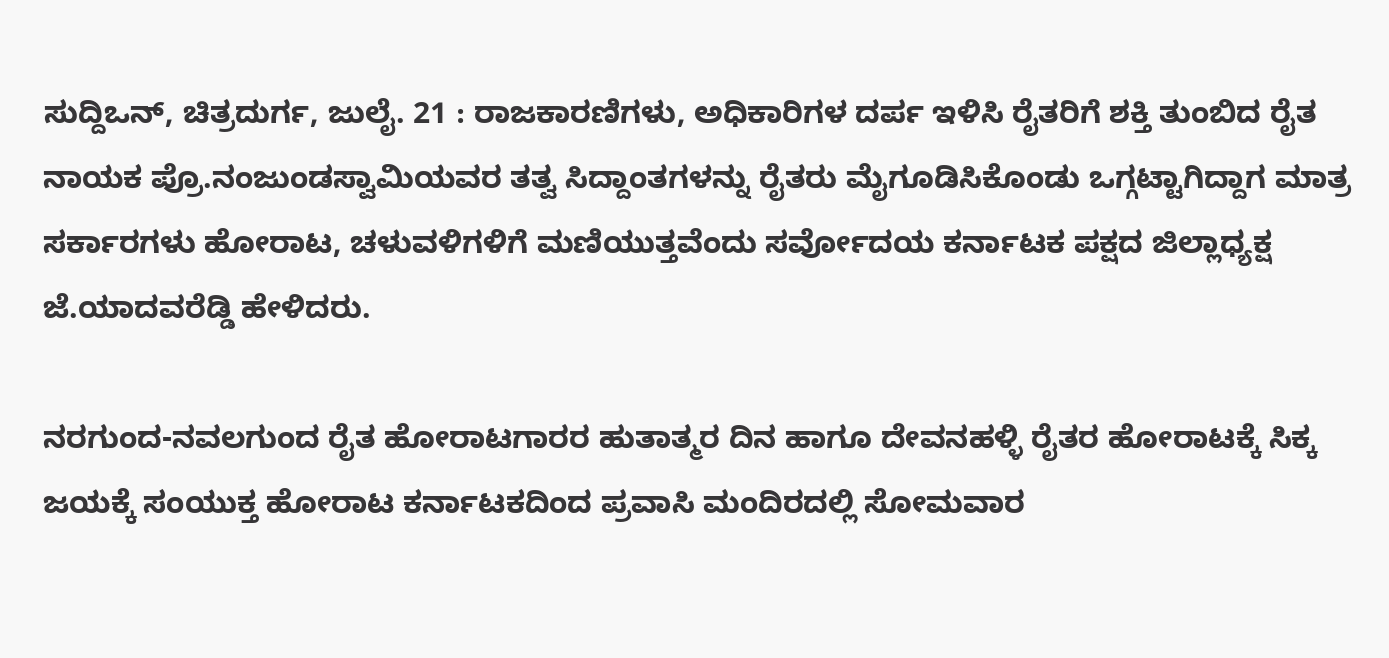ಸುದ್ದಿಒನ್, ಚಿತ್ರದುರ್ಗ, ಜುಲೈ. 21 : ರಾಜಕಾರಣಿಗಳು, ಅಧಿಕಾರಿಗಳ ದರ್ಪ ಇಳಿಸಿ ರೈತರಿಗೆ ಶಕ್ತಿ ತುಂಬಿದ ರೈತ ನಾಯಕ ಪ್ರೊ.ನಂಜುಂಡಸ್ವಾಮಿಯವರ ತತ್ವ ಸಿದ್ದಾಂತಗಳನ್ನು ರೈತರು ಮೈಗೂಡಿಸಿಕೊಂಡು ಒಗ್ಗಟ್ಟಾಗಿದ್ದಾಗ ಮಾತ್ರ ಸರ್ಕಾರಗಳು ಹೋರಾಟ, ಚಳುವಳಿಗಳಿಗೆ ಮಣಿಯುತ್ತವೆಂದು ಸರ್ವೋದಯ ಕರ್ನಾಟಕ ಪಕ್ಷದ ಜಿಲ್ಲಾಧ್ಯಕ್ಷ ಜೆ.ಯಾದವರೆಡ್ಡಿ ಹೇಳಿದರು.

ನರಗುಂದ-ನವಲಗುಂದ ರೈತ ಹೋರಾಟಗಾರರ ಹುತಾತ್ಮರ ದಿನ ಹಾಗೂ ದೇವನಹಳ್ಳಿ ರೈತರ ಹೋರಾಟಕ್ಕೆ ಸಿಕ್ಕ ಜಯಕ್ಕೆ ಸಂಯುಕ್ತ ಹೋರಾಟ ಕರ್ನಾಟಕದಿಂದ ಪ್ರವಾಸಿ ಮಂದಿರದಲ್ಲಿ ಸೋಮವಾರ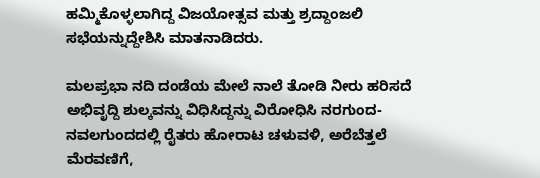ಹಮ್ಮಿಕೊಳ್ಳಲಾಗಿದ್ದ ವಿಜಯೋತ್ಸವ ಮತ್ತು ಶ್ರದ್ದಾಂಜಲಿ ಸಭೆಯನ್ನುದ್ದೇಶಿಸಿ ಮಾತನಾಡಿದರು.

ಮಲಪ್ರಭಾ ನದಿ ದಂಡೆಯ ಮೇಲೆ ನಾಲೆ ತೋಡಿ ನೀರು ಹರಿಸದೆ ಅಭಿವೃದ್ದಿ ಶುಲ್ಕವನ್ನು ವಿಧಿಸಿದ್ದನ್ನು ವಿರೋಧಿಸಿ ನರಗುಂದ-ನವಲಗುಂದದಲ್ಲಿ ರೈತರು ಹೋರಾಟ ಚಳುವಳಿ, ಅರೆಬೆತ್ತಲೆ ಮೆರವಣಿಗೆ,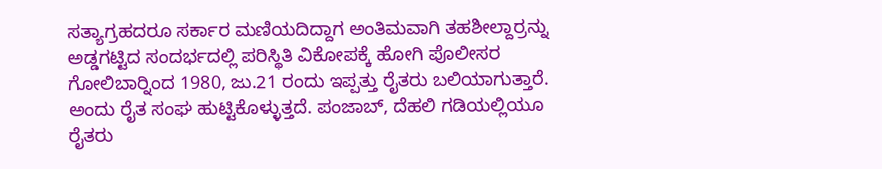ಸತ್ಯಾಗ್ರಹದರೂ ಸರ್ಕಾರ ಮಣಿಯದಿದ್ದಾಗ ಅಂತಿಮವಾಗಿ ತಹಶೀಲ್ದಾರ್‍ರನ್ನು ಅಡ್ಡಗಟ್ಟಿದ ಸಂದರ್ಭದಲ್ಲಿ ಪರಿಸ್ಥಿತಿ ವಿಕೋಪಕ್ಕೆ ಹೋಗಿ ಪೊಲೀಸರ ಗೋಲಿಬಾರ್‍ನಿಂದ 1980, ಜು.21 ರಂದು ಇಪ್ಪತ್ತು ರೈತರು ಬಲಿಯಾಗುತ್ತಾರೆ. ಅಂದು ರೈತ ಸಂಘ ಹುಟ್ಟಿಕೊಳ್ಳುತ್ತದೆ. ಪಂಜಾಬ್, ದೆಹಲಿ ಗಡಿಯಲ್ಲಿಯೂ ರೈತರು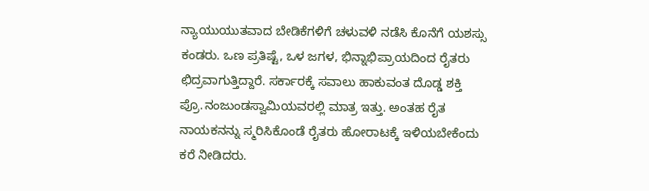ನ್ಯಾಯುಯುತವಾದ ಬೇಡಿಕೆಗಳಿಗೆ ಚಳುವಳಿ ನಡೆಸಿ ಕೊನೆಗೆ ಯಶಸ್ಸು ಕಂಡರು. ಒಣ ಪ್ರತಿಷ್ಟೆ, ಒಳ ಜಗಳ, ಭಿನ್ನಾಭಿಪ್ರಾಯದಿಂದ ರೈತರು ಛಿದ್ರವಾಗುತ್ತಿದ್ದಾರೆ. ಸರ್ಕಾರಕ್ಕೆ ಸವಾಲು ಹಾಕುವಂತ ದೊಡ್ಡ ಶಕ್ತಿ ಪ್ರೊ.ನಂಜುಂಡಸ್ವಾಮಿಯವರಲ್ಲಿ ಮಾತ್ರ ಇತ್ತು. ಅಂತಹ ರೈತ ನಾಯಕನನ್ನು ಸ್ಮರಿಸಿಕೊಂಡೆ ರೈತರು ಹೋರಾಟಕ್ಕೆ ಇಳಿಯಬೇಕೆಂದು ಕರೆ ನೀಡಿದರು.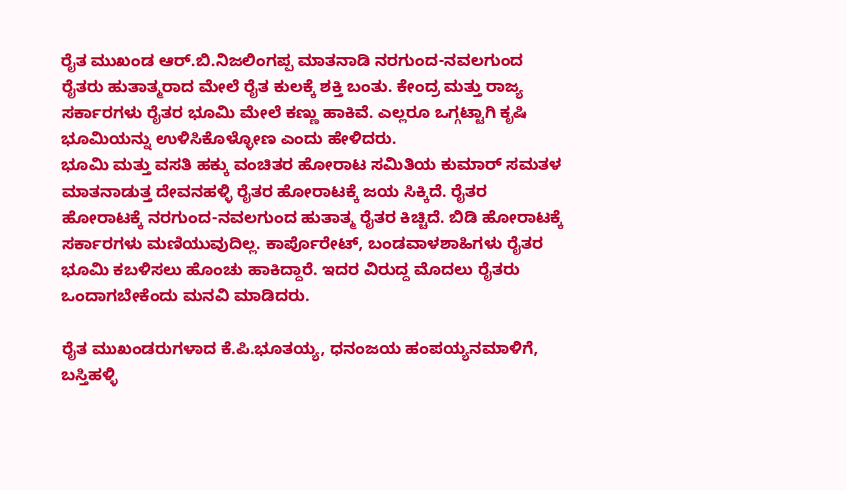ರೈತ ಮುಖಂಡ ಆರ್.ಬಿ.ನಿಜಲಿಂಗಪ್ಪ ಮಾತನಾಡಿ ನರಗುಂದ-ನವಲಗುಂದ ರೈತರು ಹುತಾತ್ಮರಾದ ಮೇಲೆ ರೈತ ಕುಲಕ್ಕೆ ಶಕ್ತಿ ಬಂತು. ಕೇಂದ್ರ ಮತ್ತು ರಾಜ್ಯ ಸರ್ಕಾರಗಳು ರೈತರ ಭೂಮಿ ಮೇಲೆ ಕಣ್ಣು ಹಾಕಿವೆ. ಎಲ್ಲರೂ ಒಗ್ಗಟ್ಟಾಗಿ ಕೃಷಿ ಭೂಮಿಯನ್ನು ಉಳಿಸಿಕೊಳ್ಳೋಣ ಎಂದು ಹೇಳಿದರು.
ಭೂಮಿ ಮತ್ತು ವಸತಿ ಹಕ್ಕು ವಂಚಿತರ ಹೋರಾಟ ಸಮಿತಿಯ ಕುಮಾರ್ ಸಮತಳ ಮಾತನಾಡುತ್ತ ದೇವನಹಳ್ಳಿ ರೈತರ ಹೋರಾಟಕ್ಕೆ ಜಯ ಸಿಕ್ಕಿದೆ. ರೈತರ ಹೋರಾಟಕ್ಕೆ ನರಗುಂದ-ನವಲಗುಂದ ಹುತಾತ್ಮ ರೈತರ ಕಿಚ್ಚಿದೆ. ಬಿಡಿ ಹೋರಾಟಕ್ಕೆ ಸರ್ಕಾರಗಳು ಮಣಿಯುವುದಿಲ್ಲ. ಕಾರ್ಪೊರೇಟ್, ಬಂಡವಾಳಶಾಹಿಗಳು ರೈತರ ಭೂಮಿ ಕಬಳಿಸಲು ಹೊಂಚು ಹಾಕಿದ್ದಾರೆ. ಇದರ ವಿರುದ್ದ ಮೊದಲು ರೈತರು ಒಂದಾಗಬೇಕೆಂದು ಮನವಿ ಮಾಡಿದರು.

ರೈತ ಮುಖಂಡರುಗಳಾದ ಕೆ.ಪಿ.ಭೂತಯ್ಯ, ಧನಂಜಯ ಹಂಪಯ್ಯನಮಾಳಿಗೆ, ಬಸ್ತಿಹಳ್ಳಿ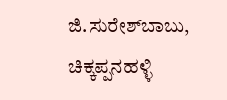ಜಿ.ಸುರೇಶ್‍ಬಾಬು, ಚಿಕ್ಕಪ್ಪನಹಳ್ಳಿ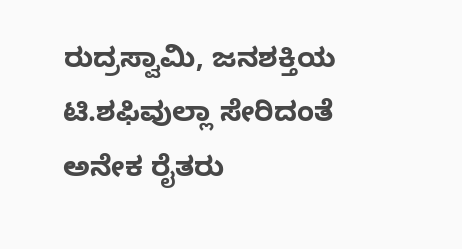ರುದ್ರಸ್ವಾಮಿ, ಜನಶಕ್ತಿಯ ಟಿ.ಶಫಿವುಲ್ಲಾ ಸೇರಿದಂತೆ ಅನೇಕ ರೈತರು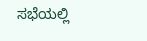ಸಭೆಯಲ್ಲಿ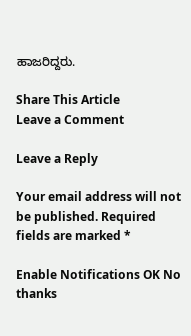ಹಾಜರಿದ್ದರು.

Share This Article
Leave a Comment

Leave a Reply

Your email address will not be published. Required fields are marked *

Enable Notifications OK No thanks